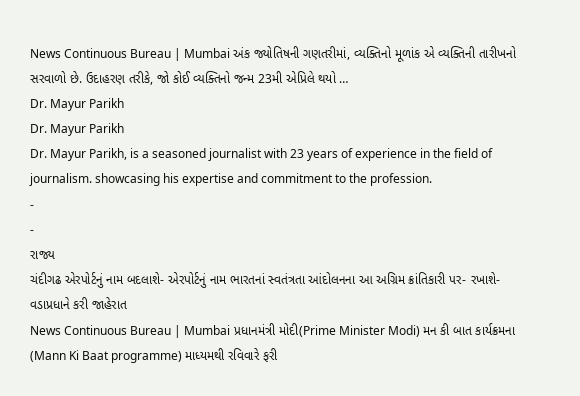News Continuous Bureau | Mumbai અંક જ્યોતિષની ગણતરીમાં, વ્યક્તિનો મૂળાંક એ વ્યક્તિની તારીખનો સરવાળો છે. ઉદાહરણ તરીકે, જો કોઈ વ્યક્તિનો જન્મ 23મી એપ્રિલે થયો …
Dr. Mayur Parikh
Dr. Mayur Parikh
Dr. Mayur Parikh, is a seasoned journalist with 23 years of experience in the field of journalism. showcasing his expertise and commitment to the profession.
-
-
રાજ્ય
ચંદીગઢ એરપોર્ટનું નામ બદલાશે- એરપોર્ટનું નામ ભારતનાં સ્વતંત્રતા આંદોલનના આ અગ્રિમ ક્રાંતિકારી પર- રખાશે-વડાપ્રધાને કરી જાહેરાત
News Continuous Bureau | Mumbai પ્રધાનમંત્રી મોદી(Prime Minister Modi) મન કી બાત કાર્યક્રમના (Mann Ki Baat programme) માધ્યમથી રવિવારે ફરી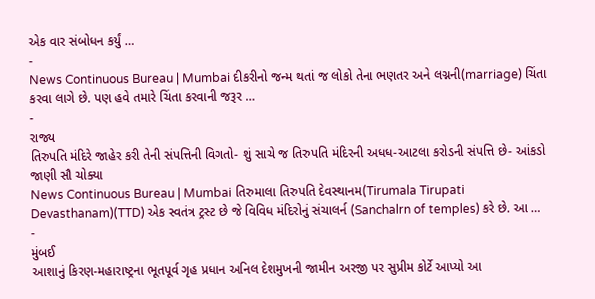એક વાર સંબોધન કર્યું …
-
News Continuous Bureau | Mumbai દીકરીનો જન્મ થતાં જ લોકો તેના ભણતર અને લગ્નની(marriage) ચિંતા કરવા લાગે છે. પણ હવે તમારે ચિંતા કરવાની જરૂર …
-
રાજ્ય
તિરુપતિ મંદિરે જાહેર કરી તેની સંપત્તિની વિગતો- શું સાચે જ તિરુપતિ મંદિરની અધધ-આટલા કરોડની સંપત્તિ છે- આંકડો જાણી સૌ ચોક્યા
News Continuous Bureau | Mumbai તિરુમાલા તિરુપતિ દેવસ્થાનમ(Tirumala Tirupati Devasthanam)(TTD) એક સ્વતંત્ર ટ્રસ્ટ છે જે વિવિધ મંદિરોનું સંચાલર્ન (Sanchalrn of temples) કરે છે. આ …
-
મુંબઈ
આશાનું કિરણ-મહારાષ્ટ્રના ભૂતપૂર્વ ગૃહ પ્રધાન અનિલ દેશમુખની જામીન અરજી પર સુપ્રીમ કોર્ટે આપ્યો આ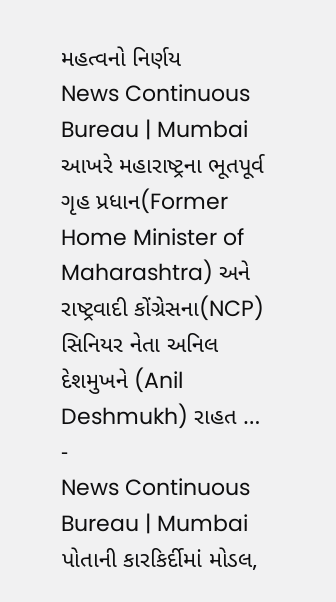મહત્વનો નિર્ણય
News Continuous Bureau | Mumbai આખરે મહારાષ્ટ્રના ભૂતપૂર્વ ગૃહ પ્રધાન(Former Home Minister of Maharashtra) અને રાષ્ટ્રવાદી કોંગ્રેસના(NCP) સિનિયર નેતા અનિલ દેશમુખને (Anil Deshmukh) રાહત …
-
News Continuous Bureau | Mumbai પોતાની કારકિર્દીમાં મોડલ,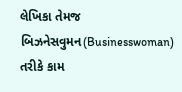લેખિકા તેમજ બિઝનેસવુમન(Businesswoman) તરીકે કામ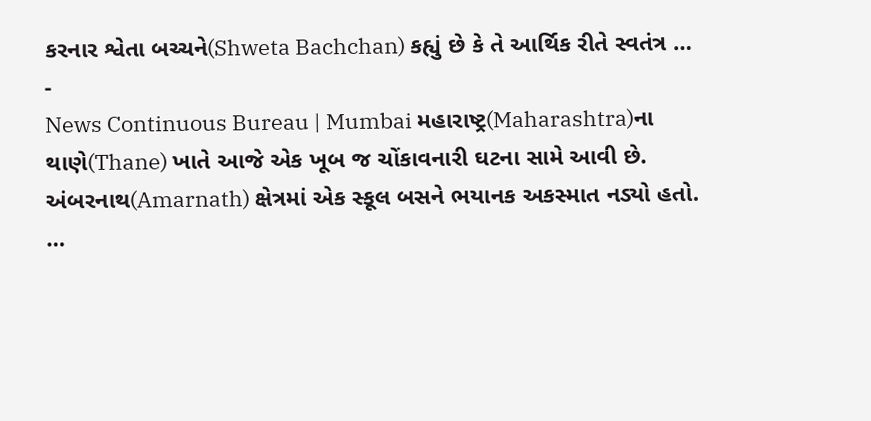કરનાર શ્વેતા બચ્ચને(Shweta Bachchan) કહ્યું છે કે તે આર્થિક રીતે સ્વતંત્ર …
-
News Continuous Bureau | Mumbai મહારાષ્ટ્ર(Maharashtra)ના થાણે(Thane) ખાતે આજે એક ખૂબ જ ચોંકાવનારી ઘટના સામે આવી છે. અંબરનાથ(Amarnath) ક્ષેત્રમાં એક સ્કૂલ બસને ભયાનક અકસ્માત નડ્યો હતો. …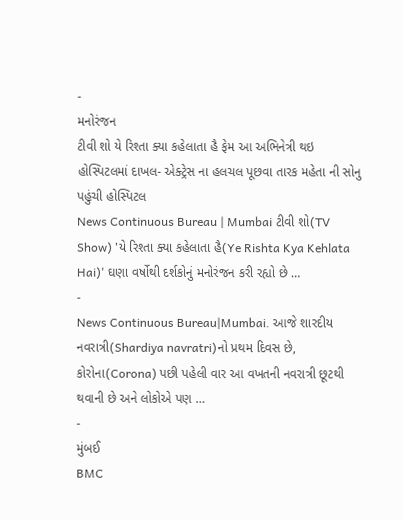-
મનોરંજન
ટીવી શો યે રિશ્તા ક્યા કહેલાતા હૈ ફેમ આ અભિનેત્રી થઇ હોસ્પિટલમાં દાખલ- એક્ટ્રેસ ના હલચલ પૂછવા તારક મહેતા ની સોનુ પહુંચી હોસ્પિટલ
News Continuous Bureau | Mumbai ટીવી શો(TV Show) 'યે રિશ્તા ક્યા કહેલાતા હૈ(Ye Rishta Kya Kehlata Hai)' ઘણા વર્ષોથી દર્શકોનું મનોરંજન કરી રહ્યો છે …
-
News Continuous Bureau|Mumbai. આજે શારદીય નવરાત્રી(Shardiya navratri)નો પ્રથમ દિવસ છે, કોરોના(Corona) પછી પહેલી વાર આ વખતની નવરાત્રી છૂટથી થવાની છે અને લોકોએ પણ …
-
મુંબઈ
BMC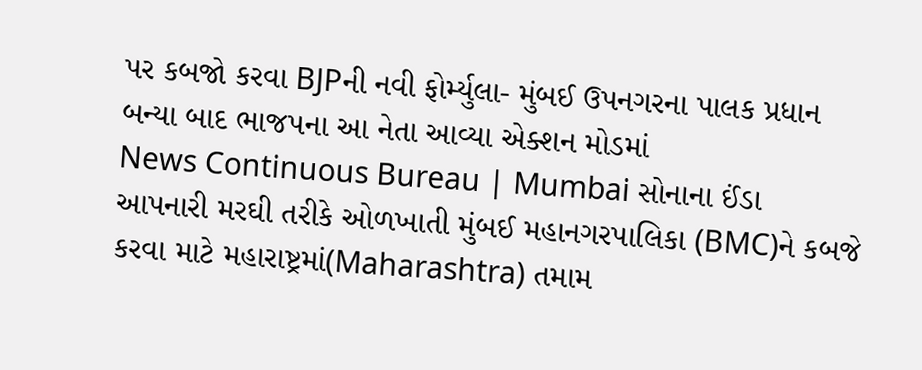પર કબજો કરવા BJPની નવી ફોર્મ્યુલા- મુંબઈ ઉપનગરના પાલક પ્રધાન બન્યા બાદ ભાજપના આ નેતા આવ્યા એક્શન મોડમાં
News Continuous Bureau | Mumbai સોનાના ઈંડા આપનારી મરઘી તરીકે ઓળખાતી મુંબઈ મહાનગરપાલિકા (BMC)ને કબજે કરવા માટે મહારાષ્ટ્રમાં(Maharashtra) તમામ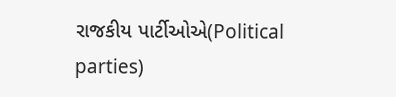રાજકીય પાર્ટીઓએ(Political parties)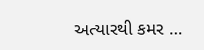અત્યારથી કમર …